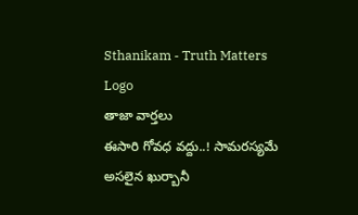Sthanikam - Truth Matters
Logo
తాజా వార్తలు
ఈసారి గోవధ వద్దు..! సామరస్యమే అసలైన ఖుర్బానీ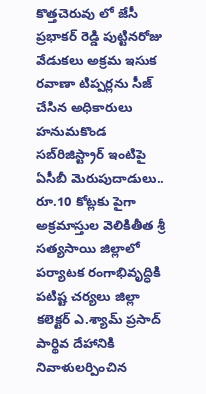కొత్తచెరువు లో జేసీ ప్రభాకర్ రెడ్డి పుట్టినరోజు వేడుకలు అక్రమ ఇసుక రవాణా టిప్పర్లను సీజ్ చేసిన అధికారులు హనుమకొండ సబ్‌రిజిస్ట్రార్ ఇంటిపై ఏసీబీ మెరుపుదాడులు.. రూ.10 కోట్లకు పైగా అక్రమాస్తుల వెలికితీత శ్రీ సత్యసాయి జిల్లాలో పర్యాటక రంగాభివృద్ధికి పటిష్ట చర్యలు జిల్లా కలెక్టర్ ఎ.శ్యామ్ ప్రసాద్ పార్థివ దేహానికి నివాళులర్పించిన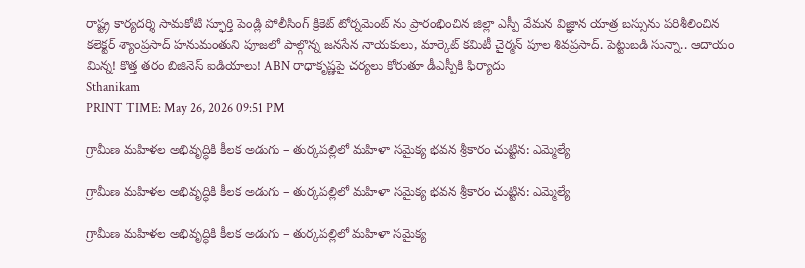రాష్ట్ర కార్యదర్శి సామకోటి స్ఫూర్తి పెండ్లి పోలీసింగ్ క్రికెట్ టోర్నమెంట్ ను ప్రారంభించిన జిల్లా ఎస్పీ వేమన విజ్ఞాన యాత్ర బస్సును పరిశీలించిన కలెక్టర్ శ్యాంప్రసాద్ హనుమంతుని పూజలో పాల్గొన్న జనసేన నాయకులు, మార్కెట్ కమిటీ చైర్మన్ పూల శివప్రసాద్. పెట్టుబడి సున్నా.. ఆదాయం మిన్న! కొత్త తరం బిజినెస్ ఐడియాలు! ABN రాధాకృష్ణపై చర్యలు కోరుతూ డీఎస్పీకి ఫిర్యాదు
Sthanikam
PRINT TIME: May 26, 2026 09:51 PM

గ్రామీణ మహిళల అభివృద్ధికి కీలక అడుగు – తుర్కపల్లిలో మహిళా సమైక్య భవన శ్రీకారం చుట్టిన: ఎమ్మెల్యే

గ్రామీణ మహిళల అభివృద్ధికి కీలక అడుగు – తుర్కపల్లిలో మహిళా సమైక్య భవన శ్రీకారం చుట్టిన: ఎమ్మెల్యే

గ్రామీణ మహిళల అభివృద్ధికి కీలక అడుగు – తుర్కపల్లిలో మహిళా సమైక్య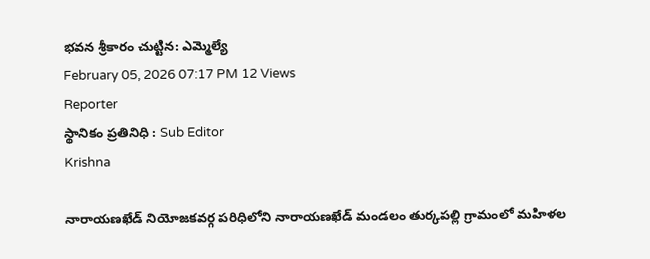భవన శ్రీకారం చుట్టిన: ఎమ్మెల్యే
February 05, 2026 07:17 PM 12 Views
Reporter
స్థానికం ప్రతినిధి : Sub Editor
Krishna

నారాయణఖేడ్ నియోజకవర్గ పరిధిలోని నారాయణఖేడ్ మండలం తుర్కపల్లి గ్రామంలో మహిళల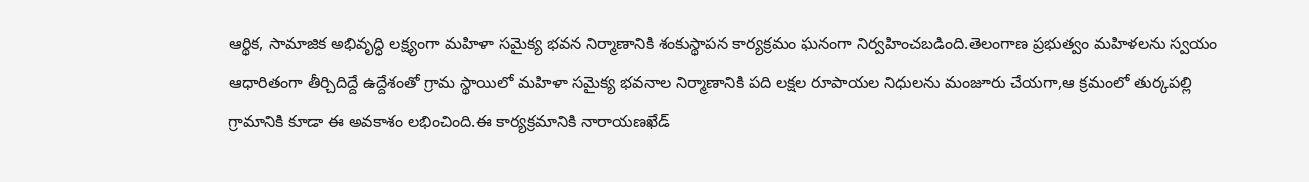ఆర్థిక, సామాజిక అభివృద్ధి లక్ష్యంగా మహిళా సమైక్య భవన నిర్మాణానికి శంకుస్థాపన కార్యక్రమం ఘనంగా నిర్వహించబడింది.తెలంగాణ ప్రభుత్వం మహిళలను స్వయం ఆధారితంగా తీర్చిదిద్దే ఉద్దేశంతో గ్రామ స్థాయిలో మహిళా సమైక్య భవనాల నిర్మాణానికి పది లక్షల రూపాయల నిధులను మంజూరు చేయగా,ఆ క్రమంలో తుర్కపల్లి గ్రామానికి కూడా ఈ అవకాశం లభించింది.ఈ కార్యక్రమానికి నారాయణఖేడ్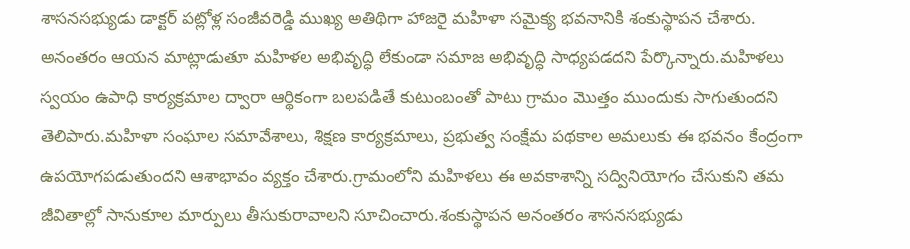శాసనసభ్యుడు డాక్టర్ పట్లోళ్ల సంజీవరెడ్డి ముఖ్య అతిథిగా హాజరై మహిళా సమైక్య భవనానికి శంకుస్థాపన చేశారు. అనంతరం ఆయన మాట్లాడుతూ మహిళల అభివృద్ధి లేకుండా సమాజ అభివృద్ధి సాధ్యపడదని పేర్కొన్నారు.మహిళలు స్వయం ఉపాధి కార్యక్రమాల ద్వారా ఆర్థికంగా బలపడితే కుటుంబంతో పాటు గ్రామం మొత్తం ముందుకు సాగుతుందని తెలిపారు.మహిళా సంఘాల సమావేశాలు, శిక్షణ కార్యక్రమాలు, ప్రభుత్వ సంక్షేమ పథకాల అమలుకు ఈ భవనం కేంద్రంగా ఉపయోగపడుతుందని ఆశాభావం వ్యక్తం చేశారు.గ్రామంలోని మహిళలు ఈ అవకాశాన్ని సద్వినియోగం చేసుకుని తమ జీవితాల్లో సానుకూల మార్పులు తీసుకురావాలని సూచించారు.శంకుస్థాపన అనంతరం శాసనసభ్యుడు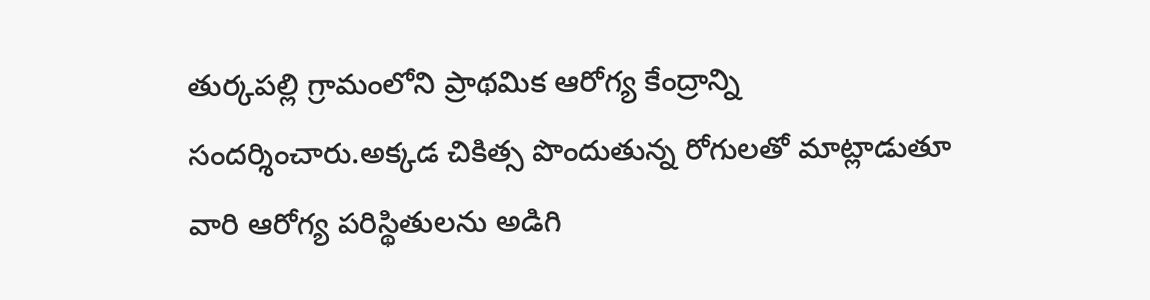తుర్కపల్లి గ్రామంలోని ప్రాథమిక ఆరోగ్య కేంద్రాన్ని సందర్శించారు.అక్కడ చికిత్స పొందుతున్న రోగులతో మాట్లాడుతూ వారి ఆరోగ్య పరిస్థితులను అడిగి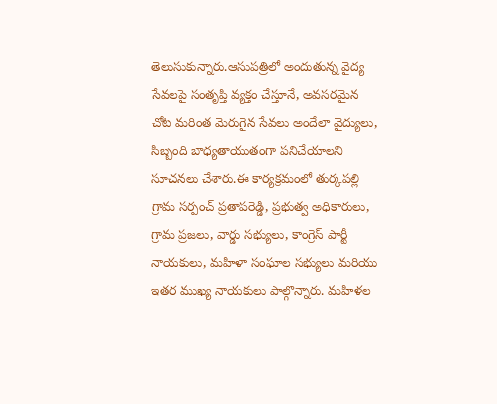తెలుసుకున్నారు.ఆసుపత్రిలో అందుతున్న వైద్య సేవలపై సంతృప్తి వ్యక్తం చేస్తూనే, అవసరమైన చోట మరింత మెరుగైన సేవలు అందేలా వైద్యులు, సిబ్బంది బాధ్యతాయుతంగా పనిచేయాలని సూచనలు చేశారు.ఈ కార్యక్రమంలో తుర్కపల్లి గ్రామ సర్పంచ్ ప్రతాపరెడ్డి, ప్రభుత్వ అధికారులు, గ్రామ ప్రజలు, వార్డు సభ్యులు, కాంగ్రెస్ పార్టీ నాయకులు, మహిళా సంఘాల సభ్యులు మరియు ఇతర ముఖ్య నాయకులు పాల్గొన్నారు. మహిళల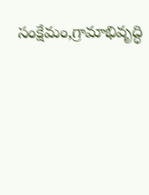సంక్షేమం,గ్రామాభివృద్ధి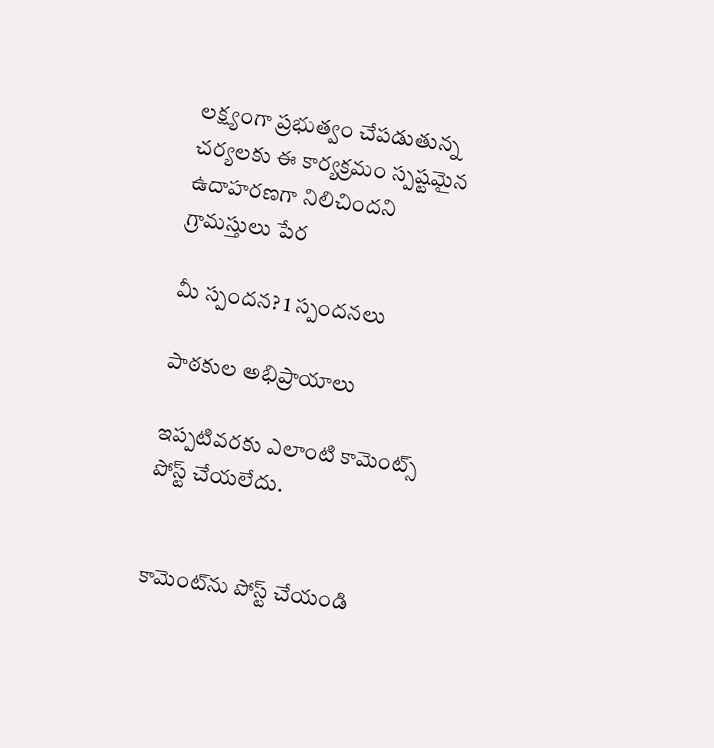లక్ష్యంగా ప్రభుత్వం చేపడుతున్న చర్యలకు ఈ కార్యక్రమం స్పష్టమైన ఉదాహరణగా నిలిచిందని గ్రామస్తులు పేర

మీ స్పందన? 1 స్పందనలు

పాఠకుల అభిప్రాయాలు

ఇప్పటివరకు ఎలాంటి కామెంట్స్ పోస్ట్ చేయలేదు.


కామెంట్‌ను పోస్ట్ చేయండి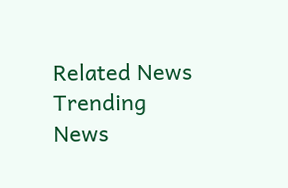Related News
Trending News